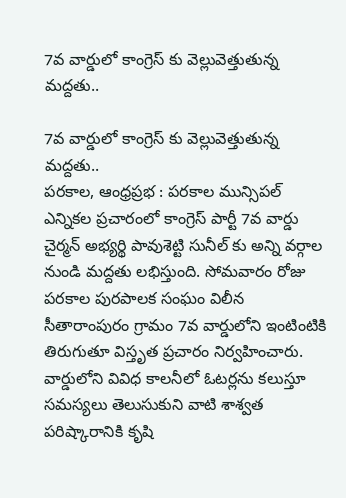7వ వార్డులో కాంగ్రెస్ కు వెల్లువెత్తుతున్న మద్దతు..

7వ వార్డులో కాంగ్రెస్ కు వెల్లువెత్తుతున్న మద్దతు..
పరకాల, ఆంధ్రప్రభ : పరకాల మున్సిపల్ ఎన్నికల ప్రచారంలో కాంగ్రెస్ పార్టీ 7వ వార్డు చైర్మన్ అభ్యర్థి పావుశెట్టి సునీల్ కు అన్ని వర్గాల నుండి మద్దతు లభిస్తుంది. సోమవారం రోజు పరకాల పురపాలక సంఘం విలీన సీతారాంపురం గ్రామం 7వ వార్డులోని ఇంటింటికి తిరుగుతూ విస్తృత ప్రచారం నిర్వహించారు. వార్డులోని వివిధ కాలనీలో ఓటర్లను కలుస్తూ సమస్యలు తెలుసుకుని వాటి శాశ్వత పరిష్కారానికి కృషి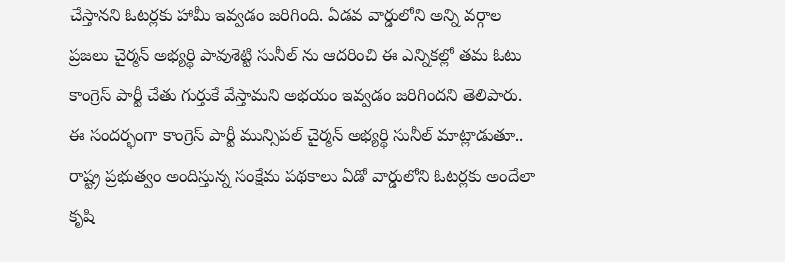చేస్తానని ఓటర్లకు హామీ ఇవ్వడం జరిగింది. ఏడవ వార్డులోని అన్ని వర్గాల ప్రజలు చైర్మన్ అభ్యర్థి పావుశెట్టి సునీల్ ను ఆదరించి ఈ ఎన్నికల్లో తమ ఓటు కాంగ్రెస్ పార్టీ చేతు గుర్తుకే వేస్తామని అభయం ఇవ్వడం జరిగిందని తెలిపారు.
ఈ సందర్భంగా కాంగ్రెస్ పార్టీ మున్సిపల్ చైర్మన్ అభ్యర్థి సునీల్ మాట్లాడుతూ.. రాష్ట్ర ప్రభుత్వం అందిస్తున్న సంక్షేమ పథకాలు ఏడో వార్డులోని ఓటర్లకు అందేలా కృషి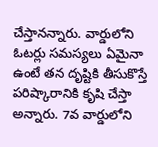చేస్తానన్నారు. వార్డులోని ఓటర్లు సమస్యలు ఏమైనా ఉంటే తన దృష్టికి తీసుకొస్తే పరిష్కారానికి కృషి చేస్తా అన్నారు. 7వ వార్డులోని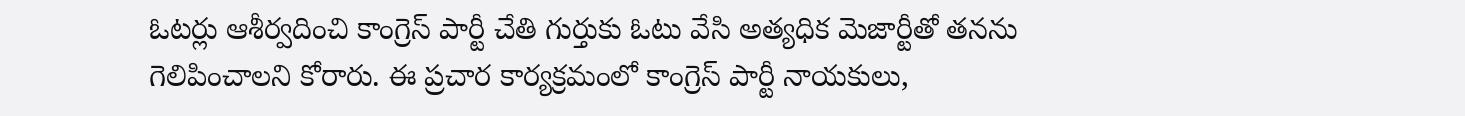ఓటర్లు ఆశీర్వదించి కాంగ్రెస్ పార్టీ చేతి గుర్తుకు ఓటు వేసి అత్యధిక మెజార్టీతో తనను గెలిపించాలని కోరారు. ఈ ప్రచార కార్యక్రమంలో కాంగ్రెస్ పార్టీ నాయకులు,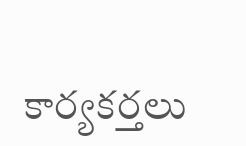కార్యకర్తలు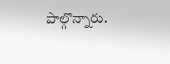పాల్గొన్నారు.